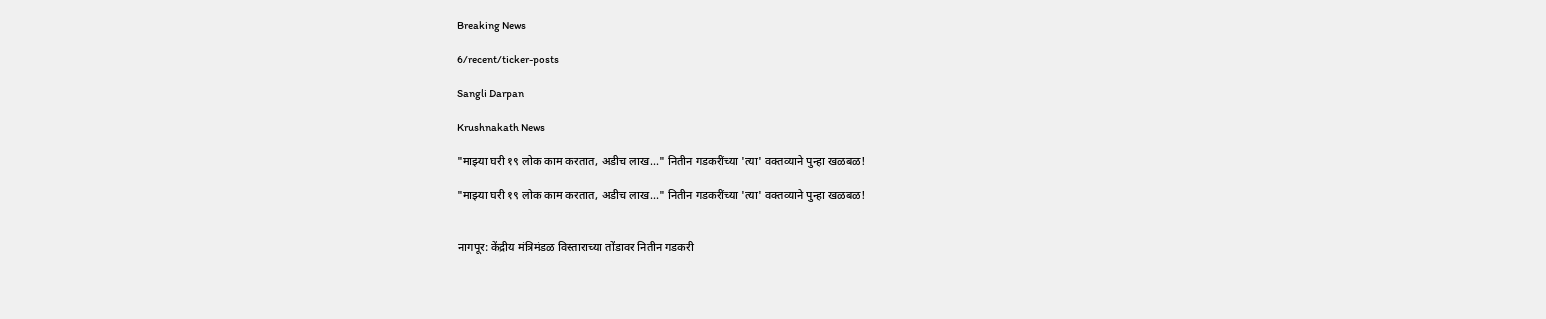Breaking News

6/recent/ticker-posts

Sangli Darpan

Krushnakath News

"माझ्या घरी १९ लोक काम करतात, अडीच लाख..." नितीन गडकरींच्या 'त्या' वक्तव्याने पुन्हा खळबळ!

"माझ्या घरी १९ लोक काम करतात, अडीच लाख..." नितीन गडकरींच्या 'त्या' वक्तव्याने पुन्हा खळबळ!


नागपूर: केंद्रीय मंत्रिमंडळ विस्ताराच्या तोंडावर नितीन गडकरी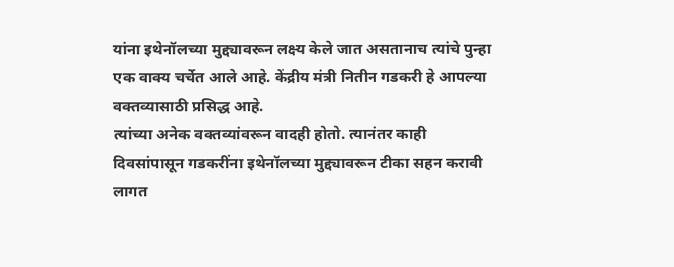यांना इथेनॉलच्या मुद्द्यावरून लक्ष्य केले जात असतानाच त्यांचे पुन्हा एक वाक्य चर्चेत आले आहे. केंद्रीय मंत्री नितीन गडकरी हे आपल्या वक्तव्यासाठी प्रसिद्ध आहे.
त्यांच्या अनेक वक्तव्यांवरून वादही होतो. त्यानंतर काही दिवसांपासून गडकरींना इथेनॉलच्या मुद्द्यावरून टीका सहन करावी लागत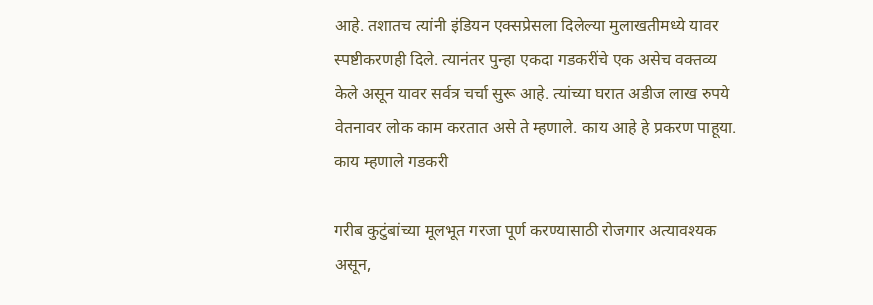आहे. तशातच त्यांनी इंडियन एक्सप्रेसला दिलेल्या मुलाखतीमध्ये यावर स्पष्टीकरणही दिले. त्यानंतर पुन्हा एकदा गडकरींचे एक असेच वक्तव्य केले असून यावर सर्वत्र चर्चा सुरू आहे. त्यांच्या घरात अडीज लाख रुपये वेतनावर लोक काम करतात असे ते म्हणाले. काय आहे हे प्रकरण पाहूया.
काय म्हणाले गडकरी

गरीब कुटुंबांच्या मूलभूत गरजा पूर्ण करण्यासाठी रोजगार अत्यावश्यक असून,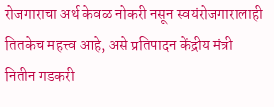रोजगाराचा अर्थ केवळ नोकरी नसून स्वयंरोजगारालाही तितकेच महत्त्व आहे, असे प्रतिपादन केंद्रीय मंत्री नितीन गडकरी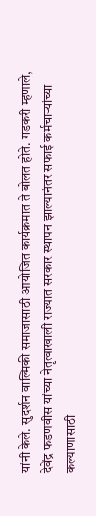यांनी केले. सुदर्शन वाल्मिकी समाजासाठी आयोजित कार्यक्रमात ते बोलत होते. गडकरी म्हणाले, देवेंद्र फडणवीस यांच्या नेतृत्वाखाली राज्यात सरकार स्थापन झाल्यानंतर सफाई कर्मचाऱ्यांच्या कल्याणासाठी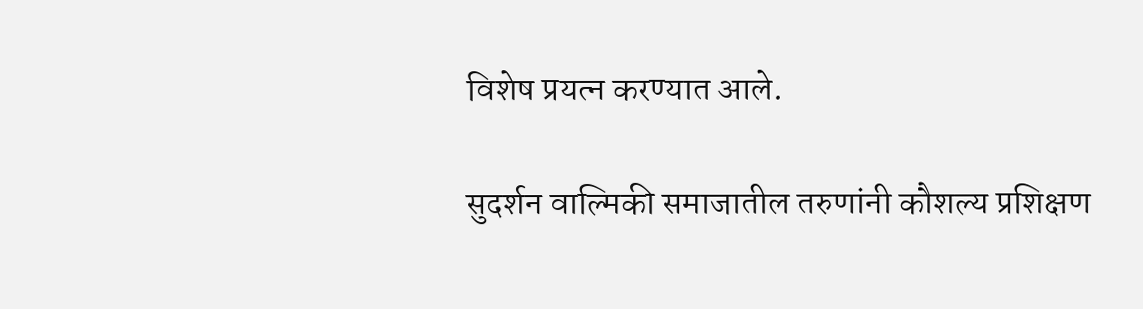विशेष प्रयत्न करण्यात आले.

सुदर्शन वाल्मिकी समाजातील तरुणांनी कौशल्य प्रशिक्षण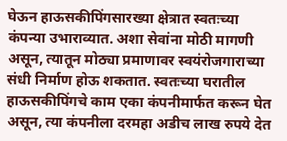घेऊन हाऊसकीपिंगसारख्या क्षेत्रात स्वतःच्या कंपन्या उभाराव्यात. अशा सेवांना मोठी मागणी असून, त्यातून मोठ्या प्रमाणावर स्वयंरोजगाराच्या संधी निर्माण होऊ शकतात. स्वतःच्या घरातील हाऊसकीपिंगचे काम एका कंपनीमार्फत करून घेत असून, त्या कंपनीला दरमहा अडीच लाख रुपये देत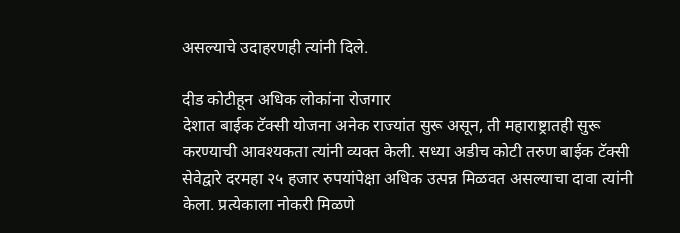असल्याचे उदाहरणही त्यांनी दिले.

दीड कोटीहून अधिक लोकांना रोजगार
देशात बाईक टॅक्सी योजना अनेक राज्यांत सुरू असून, ती महाराष्ट्रातही सुरू करण्याची आवश्यकता त्यांनी व्यक्त केली. सध्या अडीच कोटी तरुण बाईक टॅक्सी सेवेद्वारे दरमहा २५ हजार रुपयांपेक्षा अधिक उत्पन्न मिळवत असल्याचा दावा त्यांनी केला. प्रत्येकाला नोकरी मिळणे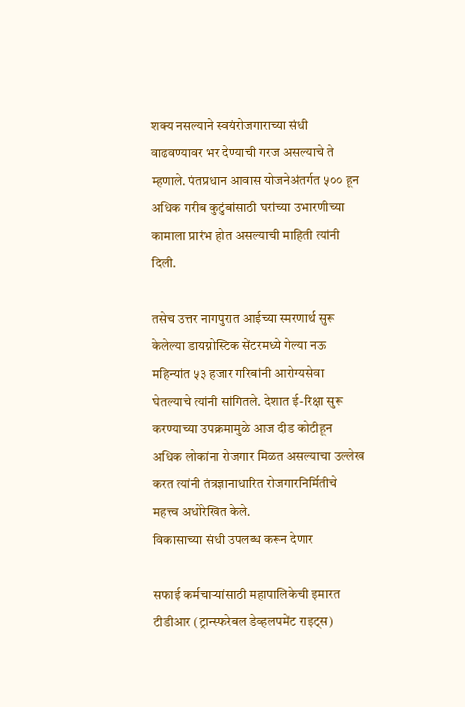शक्य नसल्याने स्वयंरोजगाराच्या संधी वाढवण्यावर भर देण्याची गरज असल्याचे ते म्हणाले. पंतप्रधान आवास योजनेअंतर्गत ५०० हून अधिक गरीब कुटुंबांसाठी घरांच्या उभारणीच्या कामाला प्रारंभ होत असल्याची माहिती त्यांनी दिली.

तसेच उत्तर नागपुरात आईच्या स्मरणार्थ सुरू केलेल्या डायग्नोस्टिक सेंटरमध्ये गेल्या नऊ महिन्यांत ५३ हजार गरिबांनी आरोग्यसेवा घेतल्याचे त्यांनी सांगितले. देशात ई-रिक्षा सुरू करण्याच्या उपक्रमामुळे आज दीड कोटीहून अधिक लोकांना रोजगार मिळत असल्याचा उल्लेख करत त्यांनी तंत्रज्ञानाधारित रोजगारनिर्मितीचे महत्त्व अधोरेखित केले.
विकासाच्या संधी उपलब्ध करून देणार

सफाई कर्मचाऱ्यांसाठी महापालिकेची इमारत टीडीआर (ट्रान्स्फरेबल डेव्हलपमेंट राइट्स)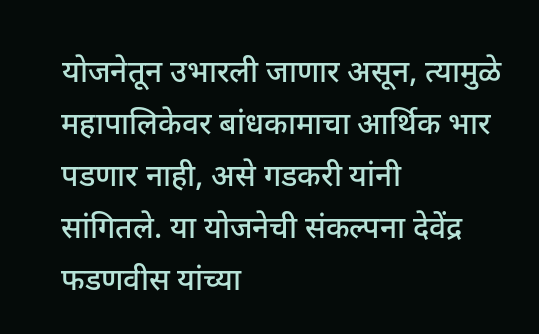योजनेतून उभारली जाणार असून, त्यामुळे महापालिकेवर बांधकामाचा आर्थिक भार पडणार नाही, असे गडकरी यांनी सांगितले. या योजनेची संकल्पना देवेंद्र फडणवीस यांच्या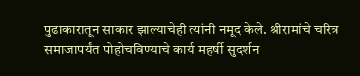पुढाकारातून साकार झाल्याचेही त्यांनी नमूद केले. श्रीरामांचे चरित्र समाजापर्यंत पोहोचविण्याचे कार्य महर्षी सुदर्शन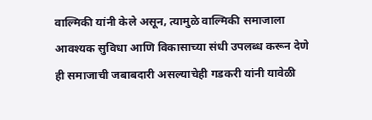वाल्मिकी यांनी केले असून, त्यामुळे वाल्मिकी समाजाला आवश्यक सुविधा आणि विकासाच्या संधी उपलब्ध करून देणे ही समाजाची जबाबदारी असल्याचेही गडकरी यांनी यावेळी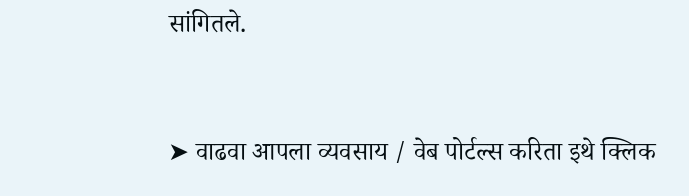सांगितले.



➤ वाढवा आपला व्यवसाय / वेब पोर्टल्स करिता इथे क्लिक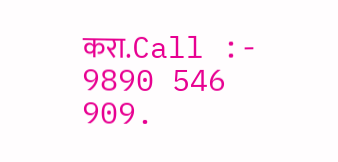करा.Call :- 9890 546 909.